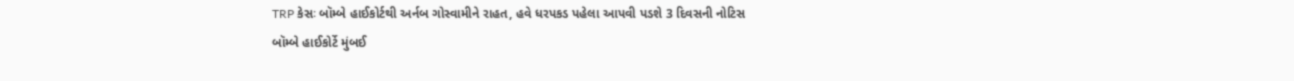TRP કેસઃ બૉમ્બે હાઈકોર્ટથી અર્નબ ગોસ્વામીને રાહત, હવે ધરપકડ પહેલા આપવી પડશે 3 દિવસની નોટિસ
બૉમ્બે હાઈકોર્ટે મુંબઈ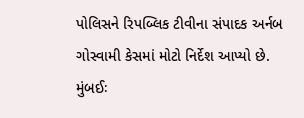પોલિસને રિપબ્લિક ટીવીના સંપાદક અર્નબ ગોસ્વામી કેસમાં મોટો નિર્દેશ આપ્યો છે.
મુંબઈઃ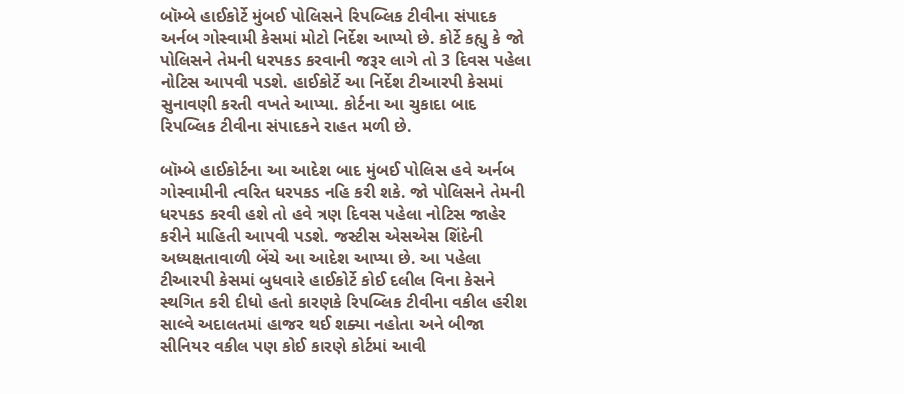બૉમ્બે હાઈકોર્ટે મુંબઈ પોલિસને રિપબ્લિક ટીવીના સંપાદક અર્નબ ગોસ્વામી કેસમાં મોટો નિર્દેશ આપ્યો છે. કોર્ટે કહ્યુ કે જો પોલિસને તેમની ધરપકડ કરવાની જરૂર લાગે તો 3 દિવસ પહેલા નોટિસ આપવી પડશે. હાઈકોર્ટે આ નિર્દેશ ટીઆરપી કેસમાં સુનાવણી કરતી વખતે આપ્યા. કોર્ટના આ ચુકાદા બાદ રિપબ્લિક ટીવીના સંપાદકને રાહત મળી છે.

બૉમ્બે હાઈકોર્ટના આ આદેશ બાદ મુંબઈ પોલિસ હવે અર્નબ ગોસ્વામીની ત્વરિત ધરપકડ નહિ કરી શકે. જો પોલિસને તેમની ધરપકડ કરવી હશે તો હવે ત્રણ દિવસ પહેલા નોટિસ જાહેર કરીને માહિતી આપવી પડશે. જસ્ટીસ એસએસ શિંદેની અધ્યક્ષતાવાળી બેંચે આ આદેશ આપ્યા છે. આ પહેલા ટીઆરપી કેસમાં બુધવારે હાઈકોર્ટે કોઈ દલીલ વિના કેસને સ્થગિત કરી દીધો હતો કારણકે રિપબ્લિક ટીવીના વકીલ હરીશ સાલ્વે અદાલતમાં હાજર થઈ શક્યા નહોતા અને બીજા સીનિયર વકીલ પણ કોઈ કારણે કોર્ટમાં આવી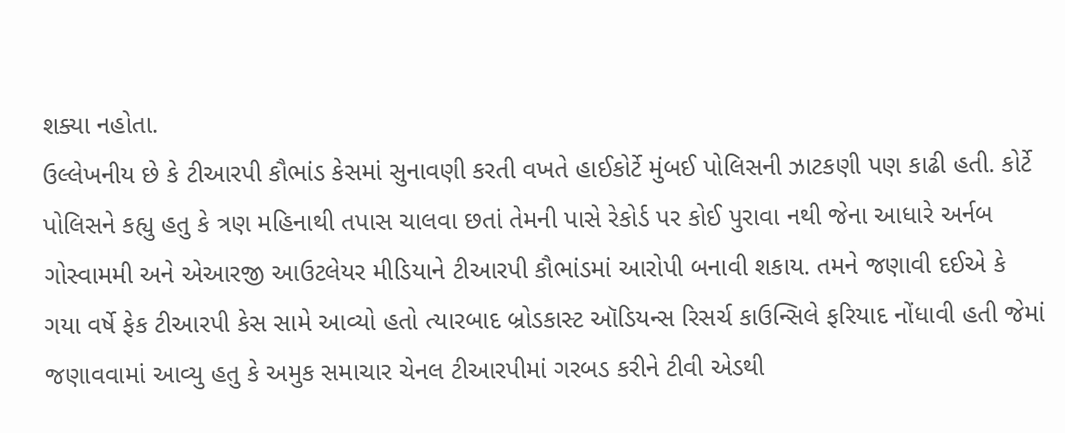શક્યા નહોતા.
ઉલ્લેખનીય છે કે ટીઆરપી કૌભાંડ કેસમાં સુનાવણી કરતી વખતે હાઈકોર્ટે મુંબઈ પોલિસની ઝાટકણી પણ કાઢી હતી. કોર્ટે પોલિસને કહ્યુ હતુ કે ત્રણ મહિનાથી તપાસ ચાલવા છતાં તેમની પાસે રેકોર્ડ પર કોઈ પુરાવા નથી જેના આધારે અર્નબ ગોસ્વામમી અને એઆરજી આઉટલેયર મીડિયાને ટીઆરપી કૌભાંડમાં આરોપી બનાવી શકાય. તમને જણાવી દઈએ કે ગયા વર્ષે ફેક ટીઆરપી કેસ સામે આવ્યો હતો ત્યારબાદ બ્રોડકાસ્ટ ઑડિયન્સ રિસર્ચ કાઉન્સિલે ફરિયાદ નોંધાવી હતી જેમાં જણાવવામાં આવ્યુ હતુ કે અમુક સમાચાર ચેનલ ટીઆરપીમાં ગરબડ કરીને ટીવી એડથી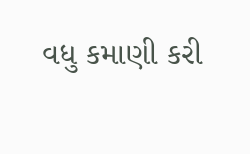વધુ કમાણી કરી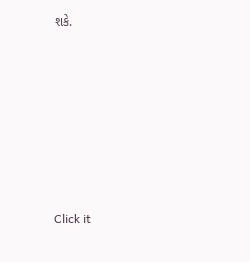શકે.












Click it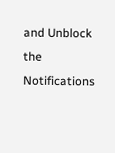and Unblock the Notifications